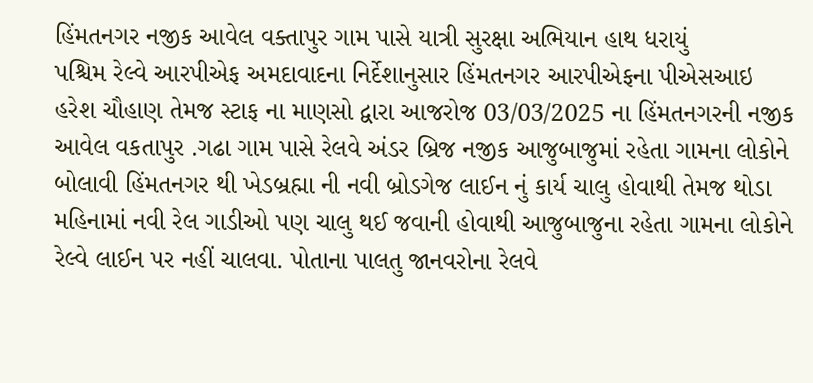હિંમતનગર નજીક આવેલ વક્તાપુર ગામ પાસે યાત્રી સુરક્ષા અભિયાન હાથ ધરાયું
પશ્ચિમ રેલ્વે આરપીએફ અમદાવાદના નિર્દેશાનુસાર હિંમતનગર આરપીએફના પીએસઆઇ હરેશ ચૌહાણ તેમજ સ્ટાફ ના માણસો દ્વારા આજરોજ 03/03/2025 ના હિંમતનગરની નજીક આવેલ વકતાપુર .ગઢા ગામ પાસે રેલવે અંડર બ્રિજ નજીક આજુબાજુમાં રહેતા ગામના લોકોને બોલાવી હિંમતનગર થી ખેડબ્રહ્મા ની નવી બ્રોડગેજ લાઈન નું કાર્ય ચાલુ હોવાથી તેમજ થોડા મહિનામાં નવી રેલ ગાડીઓ પણ ચાલુ થઈ જવાની હોવાથી આજુબાજુના રહેતા ગામના લોકોને રેલ્વે લાઈન પર નહીં ચાલવા. પોતાના પાલતુ જાનવરોના રેલવે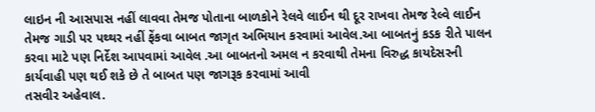લાઇન ની આસપાસ નહીં લાવવા તેમજ પોતાના બાળકોને રેલવે લાઈન થી દૂર રાખવા તેમજ રેલ્વે લાઈન તેમજ ગાડી પર પથ્થર નહીં ફેંકવા બાબત જાગૃત અભિયાન કરવામાં આવેલ.આ બાબતનું કડક રીતે પાલન કરવા માટે પણ નિર્દેશ આપવામાં આવેલ .આ બાબતનો અમલ ન કરવાથી તેમના વિરુદ્ધ કાયદેસરની કાર્યવાહી પણ થઈ શકે છે તે બાબત પણ જાગરૂક કરવામાં આવી
તસવીર અહેવાલ.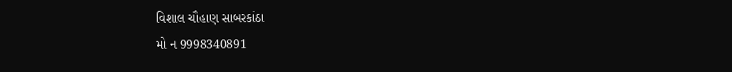વિશાલ ચૌહાણ સાબરકાંઠા
મો ન 9998340891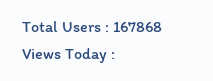Total Users : 167868
Views Today :